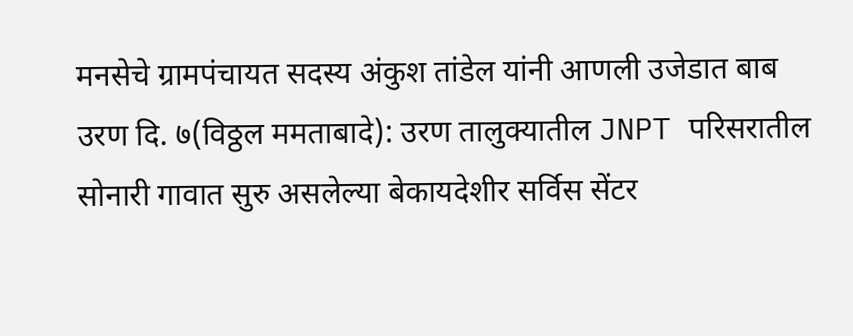मनसेचे ग्रामपंचायत सदस्य अंकुश तांडेल यांनी आणली उजेडात बाब
उरण दि. ७(विठ्ठल ममताबादे): उरण तालुक्यातील JNPT परिसरातील सोनारी गावात सुरु असलेल्या बेकायदेशीर सर्विस सेंटर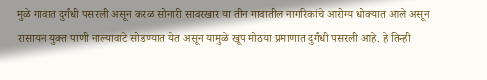मुळे गावात दुर्गंधी पसरली असून करळ सोनारी सावरखार या तीन गावातील नागरिकांचे आरोग्य धोक्यात आले असून रासायन युक्त पाणी नाल्यावाटे सोडण्यात येत असून यामुळे खूप मोठया प्रमाणात दुर्गंधी पसरली आहे. हे तिन्ही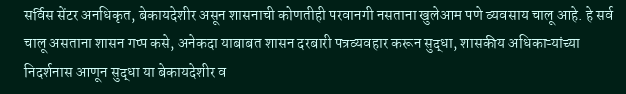सर्विस सेंटर अनधिकृत, बेकायदेशीर असून शासनाची कोणतीही परवानगी नसताना खुलेआम पणे व्यवसाय चालू आहे. हे सर्व चालू असताना शासन गप्प कसे, अनेकदा याबाबत शासन दरबारी पत्रव्यवहार करून सुद्धा, शासकीय अधिकाऱ्यांच्या निदर्शनास आणून सुद्धा या बेकायदेशीर व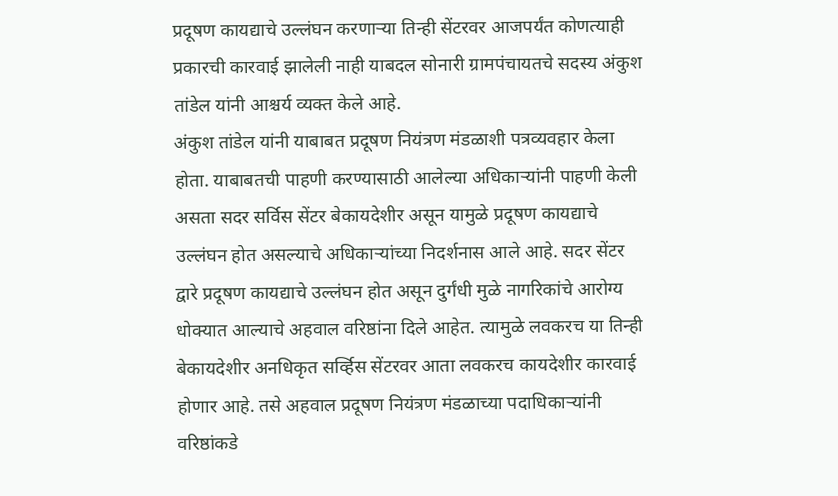प्रदूषण कायद्याचे उल्लंघन करणाऱ्या तिन्ही सेंटरवर आजपर्यंत कोणत्याही प्रकारची कारवाई झालेली नाही याबदल सोनारी ग्रामपंचायतचे सदस्य अंकुश तांडेल यांनी आश्चर्य व्यक्त केले आहे.
अंकुश तांडेल यांनी याबाबत प्रदूषण नियंत्रण मंडळाशी पत्रव्यवहार केला होता. याबाबतची पाहणी करण्यासाठी आलेल्या अधिकाऱ्यांनी पाहणी केली असता सदर सर्विस सेंटर बेकायदेशीर असून यामुळे प्रदूषण कायद्याचे उल्लंघन होत असल्याचे अधिकाऱ्यांच्या निदर्शनास आले आहे. सदर सेंटर द्वारे प्रदूषण कायद्याचे उल्लंघन होत असून दुर्गंधी मुळे नागरिकांचे आरोग्य धोक्यात आल्याचे अहवाल वरिष्ठांना दिले आहेत. त्यामुळे लवकरच या तिन्ही बेकायदेशीर अनधिकृत सर्व्हिस सेंटरवर आता लवकरच कायदेशीर कारवाई होणार आहे. तसे अहवाल प्रदूषण नियंत्रण मंडळाच्या पदाधिकाऱ्यांनी वरिष्ठांकडे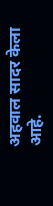अहवाल सादर केला आहे.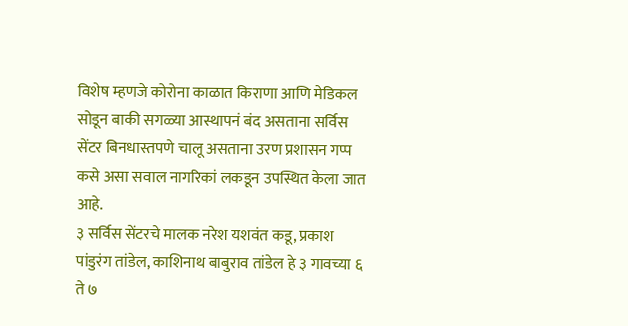विशेष म्हणजे कोरोना काळात किराणा आणि मेडिकल सोडून बाकी सगळ्या आस्थापनं बंद असताना सर्विस सेंटर बिनधास्तपणे चालू असताना उरण प्रशासन गप्प कसे असा सवाल नागरिकां लकडून उपस्थित केला जात आहे.
३ सर्विस सेंटरचे मालक नरेश यशवंत कडू, प्रकाश पांडुरंग तांडेल, काशिनाथ बाबुराव तांडेल हे ३ गावच्या ६ ते ७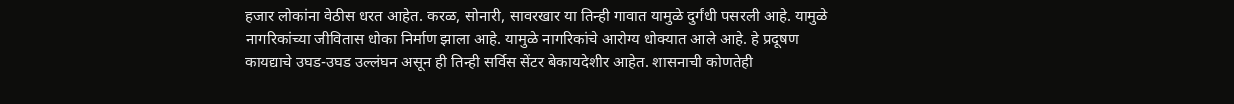हजार लोकांना वेठीस धरत आहेत. करळ, सोनारी, सावरखार या तिन्ही गावात यामुळे दुर्गंधी पसरली आहे. यामुळे नागरिकांच्या जीवितास धोका निर्माण झाला आहे. यामुळे नागरिकांचे आरोग्य धोक्यात आले आहे. हे प्रदूषण कायद्याचे उघड-उघड उल्लंघन असून ही तिन्ही सर्विस सेंटर बेकायदेशीर आहेत. शासनाची कोणतेही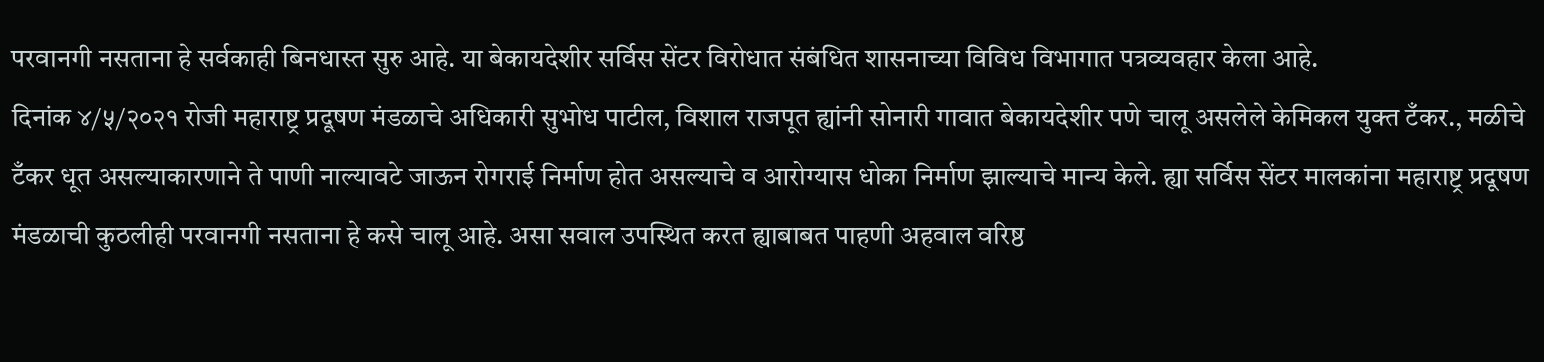परवानगी नसताना हे सर्वकाही बिनधास्त सुरु आहे. या बेकायदेशीर सर्विस सेंटर विरोधात संबंधित शासनाच्या विविध विभागात पत्रव्यवहार केला आहे.
दिनांक ४/५/२०२१ रोजी महाराष्ट्र प्रदूषण मंडळाचे अधिकारी सुभोध पाटील, विशाल राजपूत ह्यांनी सोनारी गावात बेकायदेशीर पणे चालू असलेले केमिकल युक्त टँकर., मळीचे टँकर धूत असल्याकारणाने ते पाणी नाल्यावटे जाऊन रोगराई निर्माण होत असल्याचे व आरोग्यास धोका निर्माण झाल्याचे मान्य केले. ह्या सर्विस सेंटर मालकांना महाराष्ट्र प्रदूषण मंडळाची कुठलीही परवानगी नसताना हे कसे चालू आहे. असा सवाल उपस्थित करत ह्याबाबत पाहणी अहवाल वरिष्ठ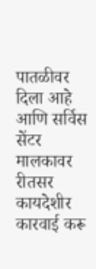पातळीवर दिला आहे आणि सर्विस सेंटर मालकावर रीतसर कायदेशीर कारवाई करू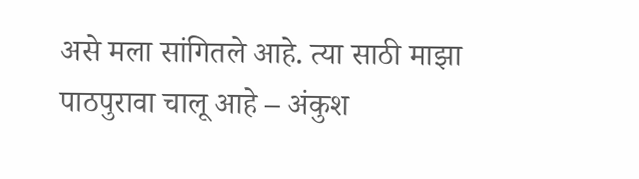असे मला सांगितले आहे. त्या साठी माझा पाठपुरावा चालू आहे – अंकुश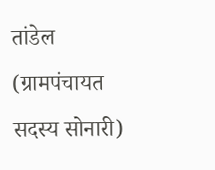तांडेल (ग्रामपंचायत सदस्य सोनारी)